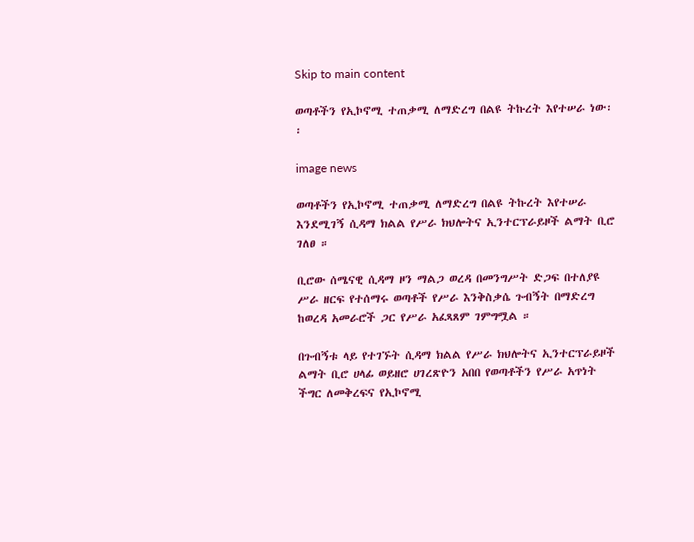Skip to main content

ወጣቶችን የኢኮኖሚ ተጠቃሚ ለማድረግ በልዩ ትኩረት እየተሠራ ነው፡፡

image news

ወጣቶችን የኢኮኖሚ ተጠቃሚ ለማድረግ በልዩ ትኩረት እየተሠራ እንደሚገኝ ሲዳማ ክልል የሥራ ክህሎትና ኢንተርፕራይዞች ልማት ቢሮ ገለፀ ።

ቢሮው ሰሜናዊ ሲዳማ ዞን ማልጋ ወረዳ በመንግሥት ድጋፍ በተለያዩ ሥራ ዘርፍ የተሰማሩ ወጣቶች የሥራ እንቅስቃሴ ጉብኝት በማድረግ ከወረዳ አመራሮች ጋር የሥራ አፈጻጸም ገምግሟል ።

በጉብኝቱ ላይ የተገኙት ሲዳማ ክልል የሥራ ክህሎትና ኢንተርፕራይዞች ልማት ቢሮ ሀላፊ ወይዘሮ ሀገረጽዮን አበበ የወጣቶችን የሥራ አጥነት ችግር ለመቅረፍና የኢኮኖሚ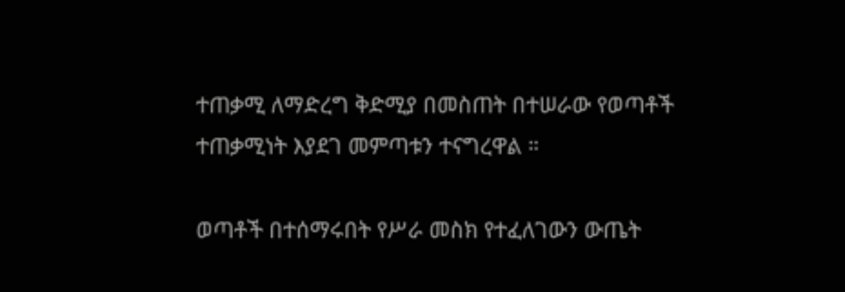ተጠቃሚ ለማድረግ ቅድሚያ በመስጠት በተሠራው የወጣቶች ተጠቃሚነት እያደገ መምጣቱን ተናግረዋል ።

ወጣቶች በተሰማሩበት የሥራ መስክ የተፈለገውን ውጤት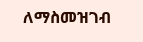ለማስመዝገብ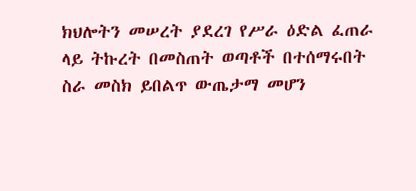ክህሎትን መሠረት ያደረገ የሥራ ዕድል ፈጠራ ላይ ትኩረት በመስጠት ወጣቶች በተሰማሩበት ስራ መስክ ይበልጥ ውጤታማ መሆን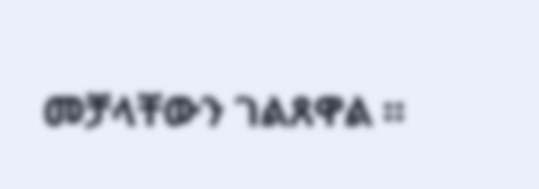መቻላቸውን ገልጸዋል ።